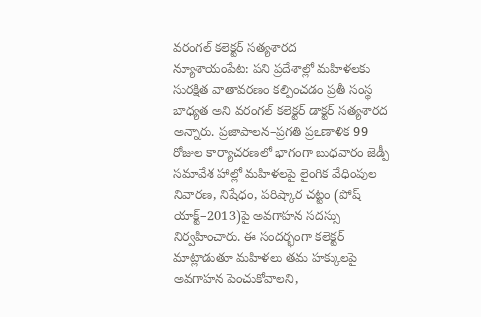వరంగల్ కలెక్టర్ సత్యశారద
న్యూశాయంపేట: పని ప్రదేశాల్లో మహిళలకు సురక్షిత వాతావరణం కల్పించడం ప్రతీ సంస్థ బాధ్యత అని వరంగల్ కలెక్టర్ డాక్టర్ సత్యశారద అన్నారు. ప్రజాపాలన–ప్రగతి ప్రఽణాళిక 99 రోజుల కార్యాచరణలో భాగంగా బుధవారం జెడ్పీ సమావేశ హాల్లో మహిళలపై లైంగిక వేధింపుల నివారణ, నిషేధం, పరిష్కార చట్టం (పోష్ యాక్ట్–2013)పై అవగాహన సదస్సు నిర్వహించారు. ఈ సందర్భంగా కలెక్టర్ మాట్లాడుతూ మహిళలు తమ హక్కులపై అవగాహన పెంచుకోవాలని,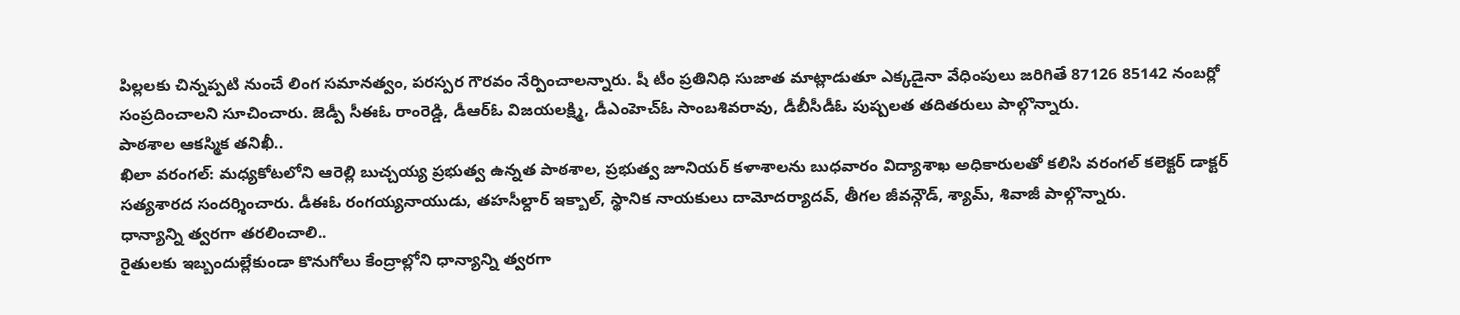పిల్లలకు చిన్నప్పటి నుంచే లింగ సమానత్వం, పరస్పర గౌరవం నేర్పించాలన్నారు. షీ టీం ప్రతినిధి సుజాత మాట్లాడుతూ ఎక్కడైనా వేధింపులు జరిగితే 87126 85142 నంబర్లో సంప్రదించాలని సూచించారు. జెడ్పీ సీఈఓ రాంరెడ్డి, డీఆర్ఓ విజయలక్ష్మి, డీఎంహెచ్ఓ సాంబశివరావు, డీబీసీడీఓ పుష్పలత తదితరులు పాల్గొన్నారు.
పాఠశాల ఆకస్మిక తనిఖీ..
ఖిలా వరంగల్: మధ్యకోటలోని ఆరెల్లి బుచ్చయ్య ప్రభుత్వ ఉన్నత పాఠశాల, ప్రభుత్వ జూనియర్ కళాశాలను బుధవారం విద్యాశాఖ అధికారులతో కలిసి వరంగల్ కలెక్టర్ డాక్టర్ సత్యశారద సందర్శించారు. డీఈఓ రంగయ్యనాయుడు, తహసీల్దార్ ఇక్బాల్, స్థానిక నాయకులు దామోదర్యాదవ్, తీగల జీవన్గౌడ్, శ్యామ్, శివాజీ పాల్గొన్నారు.
ధాన్యాన్ని త్వరగా తరలించాలి..
రైతులకు ఇబ్బందుల్లేకుండా కొనుగోలు కేంద్రాల్లోని ధాన్యాన్ని త్వరగా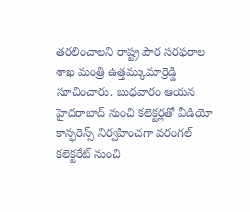తరలించాలని రాష్ట్ర పౌర సరఫరాల శాఖ మంత్రి ఉత్తమ్కుమార్రెడ్డి సూచించారు. బుధవారం ఆయన హైదరాబాద్ నుంచి కలెక్టర్లతో వీడియో కాన్ఫరెన్స్ నిర్వహించగా వరంగల్ కలెక్టరేట్ నుంచి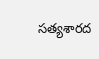సత్యశారద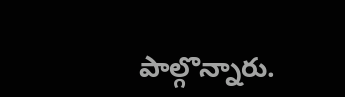పాల్గొన్నారు.